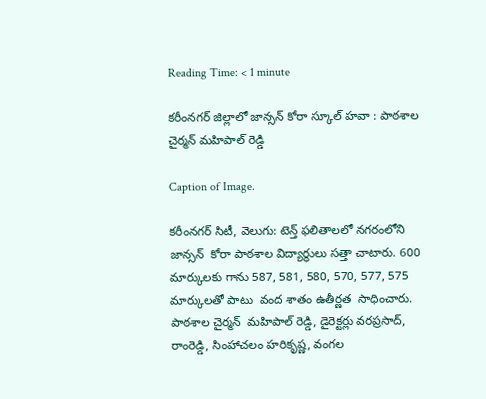Reading Time: < 1 minute

కరీంనగర్ జిల్లాలో జాన్సన్ కోరా స్కూల్ హవా : పాఠశాల చైర్మన్ మహిపాల్ రెడ్డి

Caption of Image.

కరీంనగర్ సిటీ, వెలుగు: టెన్త్ ఫలితాలలో నగరంలోని జాన్సన్  కోరా పాఠశాల విద్యార్థులు సత్తా చాటారు. 600 మార్కులకు గాను 587, 581, 580, 570, 577, 575 మార్కులతో పాటు  వంద శాతం ఉతీర్ణత  సాధించారు. పాఠశాల చైర్మన్  మహిపాల్ రెడ్డి, డైరెక్టర్లు వరప్రసాద్, రాంరెడ్డి, సింహాచలం హరికృష్ణ, వంగల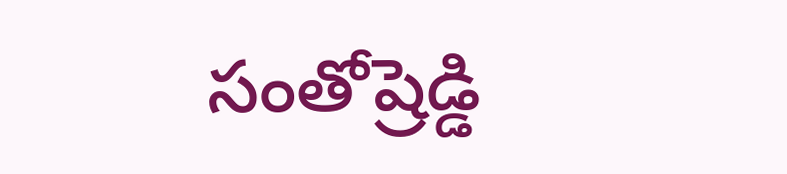సంతోష్రెడ్డి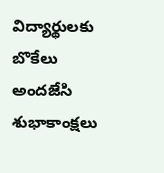విద్యార్థులకు బొకేలు అందజేసి శుభాకాంక్షలు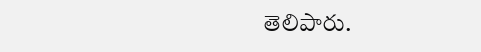తెలిపారు.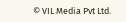© VIL Media Pvt Ltd.